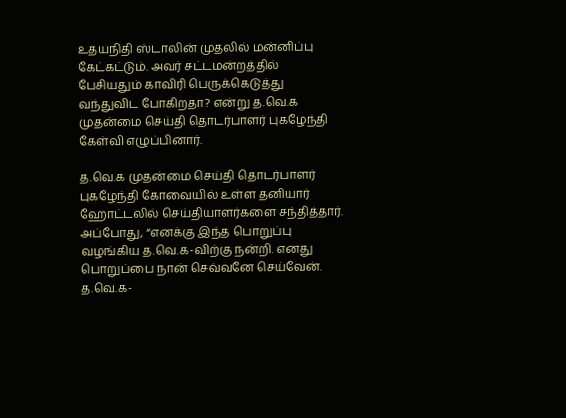உதயநிதி ஸ்டாலின் முதலில் மன்னிப்பு கேட்கட்டும். அவர் சட்டமன்றத்தில் பேசியதும் காவிரி பெருக்கெடுத்து வந்துவிட போகிறதா? என்று த.வெ.க முதன்மை செய்தி தொடர்பாளர் புகழேந்தி கேள்வி எழுப்பினார்.

த.வெ.க முதன்மை செய்தி தொடர்பாளர் புகழேந்தி கோவையில் உள்ள தனியார் ஹோட்டலில் செய்தியாளர்களை சந்தித்தார். அப்போது, “எனக்கு இந்த பொறுப்பு வழங்கிய த.வெ.க-விற்கு நன்றி. எனது பொறுப்பை நான் செவ்வனே செய்வேன். த.வெ.க-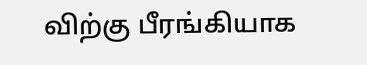விற்கு பீரங்கியாக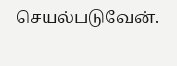செயல்படுவேன்.